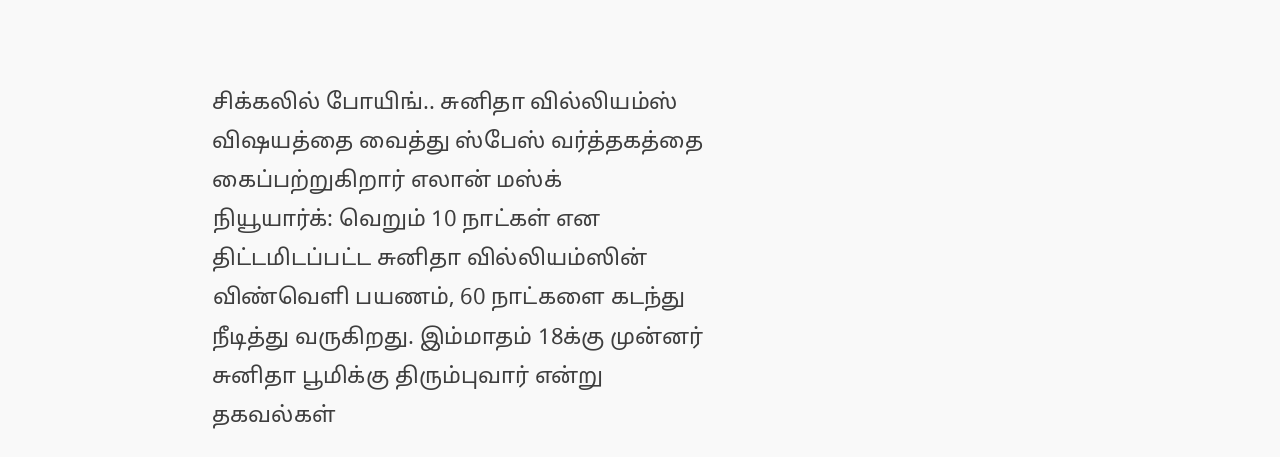சிக்கலில் போயிங்.. சுனிதா வில்லியம்ஸ் விஷயத்தை வைத்து ஸ்பேஸ் வர்த்தகத்தை கைப்பற்றுகிறார் எலான் மஸ்க்
நியூயார்க்: வெறும் 10 நாட்கள் என திட்டமிடப்பட்ட சுனிதா வில்லியம்ஸின் விண்வெளி பயணம், 60 நாட்களை கடந்து நீடித்து வருகிறது. இம்மாதம் 18க்கு முன்னர் சுனிதா பூமிக்கு திரும்புவார் என்று தகவல்கள்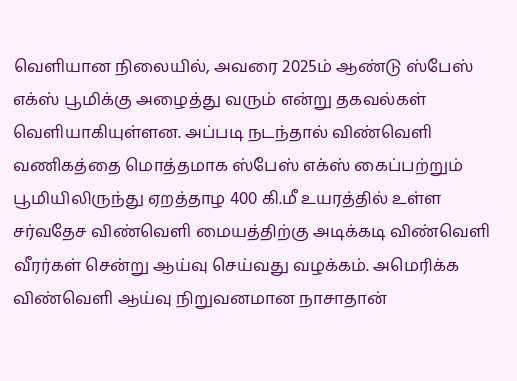வெளியான நிலையில், அவரை 2025ம் ஆண்டு ஸ்பேஸ் எக்ஸ் பூமிக்கு அழைத்து வரும் என்று தகவல்கள் வெளியாகியுள்ளன. அப்படி நடந்தால் விண்வெளி வணிகத்தை மொத்தமாக ஸ்பேஸ் எக்ஸ் கைப்பற்றும்
பூமியிலிருந்து ஏறத்தாழ 400 கி.மீ உயரத்தில் உள்ள சர்வதேச விண்வெளி மையத்திற்கு அடிக்கடி விண்வெளி வீரர்கள் சென்று ஆய்வு செய்வது வழக்கம். அமெரிக்க விண்வெளி ஆய்வு நிறுவனமான நாசாதான்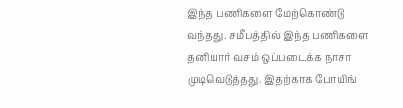இந்த பணிகளை மேற்கொண்டு வந்தது. சமீபத்தில் இந்த பணிகளை தனியார் வசம் ஒப்படைக்க நாசா முடிவெடுத்தது. இதற்காக போயிங்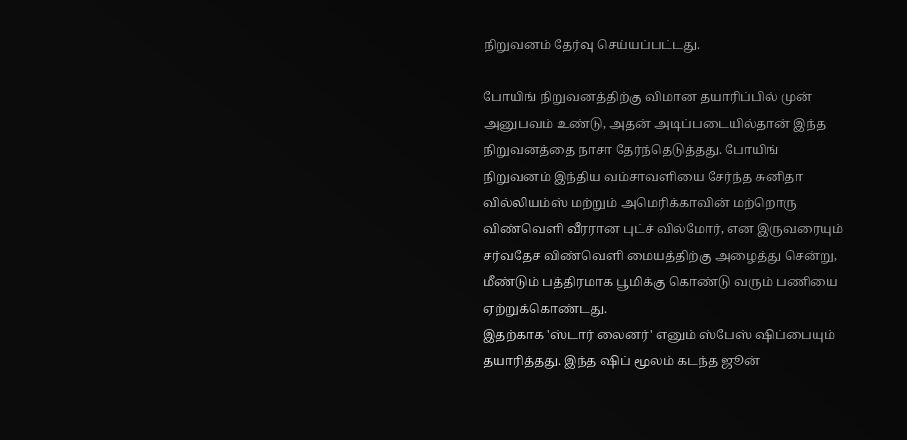நிறுவனம் தேர்வு செய்யப்பட்டது.

போயிங் நிறுவனத்திற்கு விமான தயாரிப்பில் முன் அனுபவம் உண்டு, அதன் அடிப்படையில்தான் இந்த நிறுவனத்தை நாசா தேர்ந்தெடுத்தது. போயிங் நிறுவனம் இந்திய வம்சாவளியை சேர்ந்த சுனிதா வில்லியம்ஸ் மற்றும் அமெரிக்காவின் மற்றொரு விண்வெளி வீரரான புட்ச் வில்மோர், என இருவரையும் சர்வதேச விண்வெளி மையத்திற்கு அழைத்து சென்று, மீண்டும் பத்திரமாக பூமிக்கு கொண்டு வரும் பணியை ஏற்றுக்கொண்டது.
இதற்காக 'ஸ்டார் லைனர்' எனும் ஸ்பேஸ் ஷிப்பையும் தயாரித்தது. இந்த ஷிப் மூலம் கடந்த ஜூன்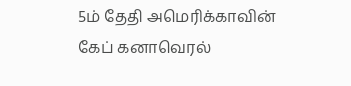5ம் தேதி அமெரிக்காவின் கேப் கனாவெரல்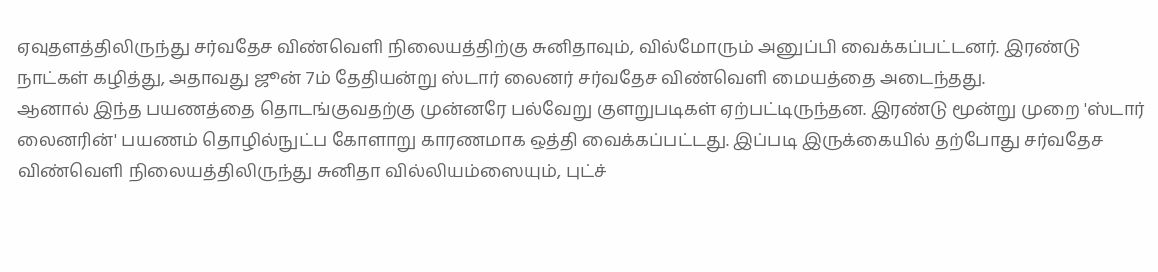ஏவுதளத்திலிருந்து சர்வதேச விண்வெளி நிலையத்திற்கு சுனிதாவும், வில்மோரும் அனுப்பி வைக்கப்பட்டனர். இரண்டு நாட்கள் கழித்து, அதாவது ஜூன் 7ம் தேதியன்று ஸ்டார் லைனர் சர்வதேச விண்வெளி மையத்தை அடைந்தது.
ஆனால் இந்த பயணத்தை தொடங்குவதற்கு முன்னரே பல்வேறு குளறுபடிகள் ஏற்பட்டிருந்தன. இரண்டு மூன்று முறை 'ஸ்டார் லைனரின்' பயணம் தொழில்நுட்ப கோளாறு காரணமாக ஒத்தி வைக்கப்பட்டது. இப்படி இருக்கையில் தற்போது சர்வதேச விண்வெளி நிலையத்திலிருந்து சுனிதா வில்லியம்ஸையும், புட்ச்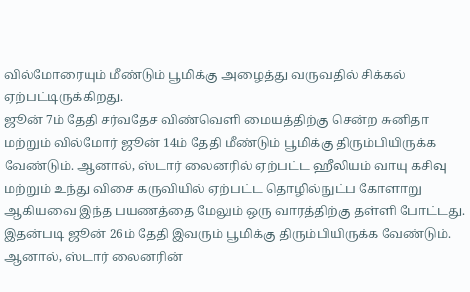வில்மோரையும் மீண்டும் பூமிக்கு அழைத்து வருவதில் சிக்கல் ஏற்பட்டிருக்கிறது.
ஜூன் 7ம் தேதி சர்வதேச விண்வெளி மையத்திற்கு சென்ற சுனிதா மற்றும் வில்மோர் ஜூன் 14ம் தேதி மீண்டும் பூமிக்கு திரும்பியிருக்க வேண்டும். ஆனால், ஸ்டார் லைனரில் ஏற்பட்ட ஹீலியம் வாயு கசிவு மற்றும் உந்து விசை கருவியில் ஏற்பட்ட தொழில்நுட்ப கோளாறு ஆகியவை இந்த பயணத்தை மேலும் ஒரு வாரத்திற்கு தள்ளி போட்டது. இதன்படி ஜூன் 26ம் தேதி இவரும் பூமிக்கு திரும்பியிருக்க வேண்டும்.
ஆனால், ஸ்டார் லைனரின்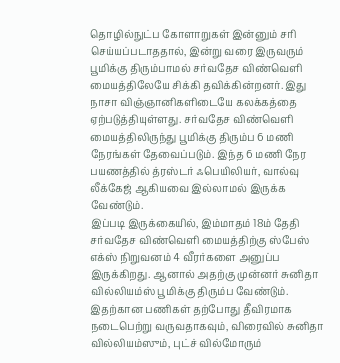தொழில்நுட்ப கோளாறுகள் இன்னும் சரி செய்யப்படாததால், இன்று வரை இருவரும் பூமிக்கு திரும்பாமல் சர்வதேச விண்வெளி மையத்திலேயே சிக்கி தவிக்கின்றனர். இது நாசா விஞ்ஞானிகளிடையே கலக்கத்தை ஏற்படுத்தியுள்ளது. சர்வதேச விண்வெளி மையத்திலிருந்து பூமிக்கு திரும்ப 6 மணி நேரங்கள் தேவைப்படும். இந்த 6 மணி நேர பயணத்தில் த்ரஸ்டர் ஃபெயிலியர், வால்வு லீக்கேஜ் ஆகியவை இல்லாமல் இருக்க வேண்டும்.
இப்படி இருக்கையில், இம்மாதம் 18ம் தேதி சர்வதேச விண்வெளி மையத்திற்கு ஸ்பேஸ் எக்ஸ் நிறுவனம் 4 வீரர்களை அனுப்ப இருக்கிறது. ஆனால் அதற்கு முன்னர் சுனிதா வில்லியம்ஸ் பூமிக்கு திரும்ப வேண்டும். இதற்கான பணிகள் தற்போது தீவிரமாக நடைபெற்று வருவதாகவும், விரைவில் சுனிதா வில்லியம்ஸும், புட்ச் வில்மோரும்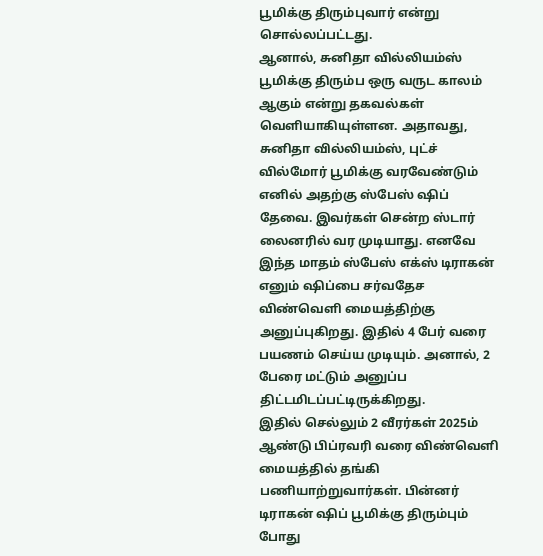பூமிக்கு திரும்புவார் என்று சொல்லப்பட்டது.
ஆனால், சுனிதா வில்லியம்ஸ் பூமிக்கு திரும்ப ஒரு வருட காலம் ஆகும் என்று தகவல்கள் வெளியாகியுள்ளன. அதாவது, சுனிதா வில்லியம்ஸ், புட்ச் வில்மோர் பூமிக்கு வரவேண்டும் எனில் அதற்கு ஸ்பேஸ் ஷிப் தேவை. இவர்கள் சென்ற ஸ்டார் லைனரில் வர முடியாது. எனவே இந்த மாதம் ஸ்பேஸ் எக்ஸ் டிராகன் எனும் ஷிப்பை சர்வதேச விண்வெளி மையத்திற்கு அனுப்புகிறது. இதில் 4 பேர் வரை பயணம் செய்ய முடியும். அனால், 2 பேரை மட்டும் அனுப்ப திட்டமிடப்பட்டிருக்கிறது.
இதில் செல்லும் 2 வீரர்கள் 2025ம் ஆண்டு பிப்ரவரி வரை விண்வெளி மையத்தில் தங்கி பணியாற்றுவார்கள். பின்னர் டிராகன் ஷிப் பூமிக்கு திரும்பும் போது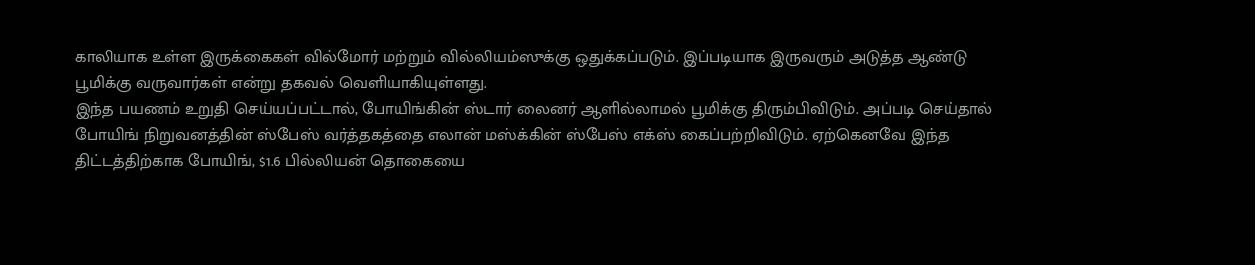காலியாக உள்ள இருக்கைகள் வில்மோர் மற்றும் வில்லியம்ஸுக்கு ஒதுக்கப்படும். இப்படியாக இருவரும் அடுத்த ஆண்டு பூமிக்கு வருவார்கள் என்று தகவல் வெளியாகியுள்ளது.
இந்த பயணம் உறுதி செய்யப்பட்டால், போயிங்கின் ஸ்டார் லைனர் ஆளில்லாமல் பூமிக்கு திரும்பிவிடும். அப்படி செய்தால் போயிங் நிறுவனத்தின் ஸ்பேஸ் வர்த்தகத்தை எலான் மஸ்க்கின் ஸ்பேஸ் எக்ஸ் கைப்பற்றிவிடும். ஏற்கெனவே இந்த திட்டத்திற்காக போயிங், $1.6 பில்லியன் தொகையை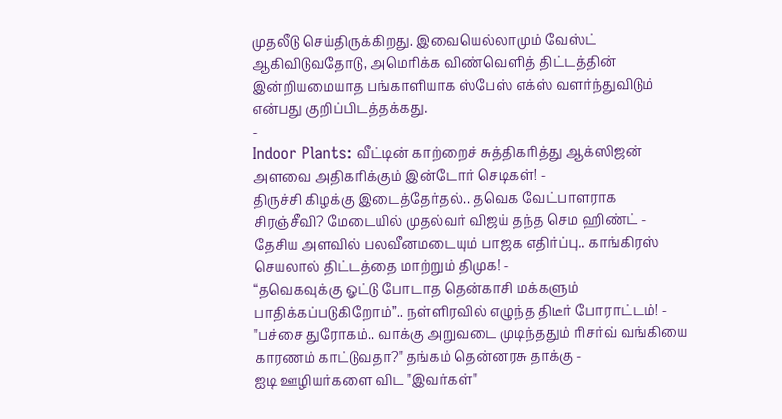முதலீடு செய்திருக்கிறது. இவையெல்லாமும் வேஸ்ட் ஆகிவிடுவதோடு, அமெரிக்க விண்வெளித் திட்டத்தின் இன்றியமையாத பங்காளியாக ஸ்பேஸ் எக்ஸ் வளர்ந்துவிடும் என்பது குறிப்பிடத்தக்கது.
-
Indoor Plants: வீட்டின் காற்றைச் சுத்திகரித்து ஆக்ஸிஜன் அளவை அதிகரிக்கும் இன்டோர் செடிகள்! -
திருச்சி கிழக்கு இடைத்தேர்தல்.. தவெக வேட்பாளராக சிரஞ்சீவி? மேடையில் முதல்வர் விஜய் தந்த செம ஹிண்ட் -
தேசிய அளவில் பலவீனமடையும் பாஜக எதிர்ப்பு.. காங்கிரஸ் செயலால் திட்டத்தை மாற்றும் திமுக! -
“தவெகவுக்கு ஓட்டு போடாத தென்காசி மக்களும் பாதிக்கப்படுகிறோம்”.. நள்ளிரவில் எழுந்த திடீர் போராட்டம்! -
"பச்சை துரோகம்.. வாக்கு அறுவடை முடிந்ததும் ரிசர்வ் வங்கியை காரணம் காட்டுவதா?" தங்கம் தென்னரசு தாக்கு -
ஐடி ஊழியர்களை விட "இவர்கள்"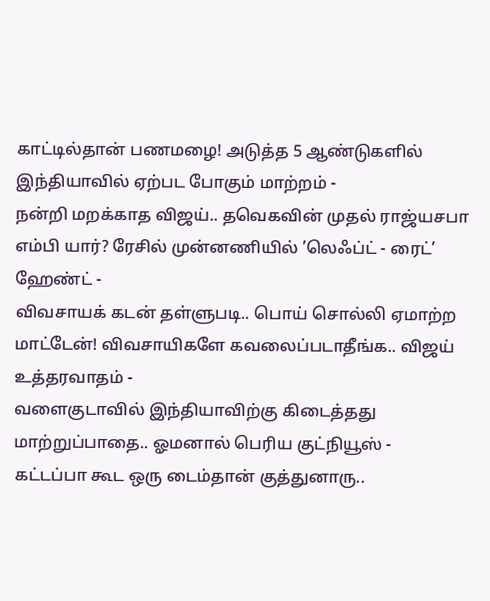காட்டில்தான் பணமழை! அடுத்த 5 ஆண்டுகளில் இந்தியாவில் ஏற்பட போகும் மாற்றம் -
நன்றி மறக்காத விஜய்.. தவெகவின் முதல் ராஜ்யசபா எம்பி யார்? ரேசில் முன்னணியில் ’லெஃப்ட் - ரைட்’ ஹேண்ட் -
விவசாயக் கடன் தள்ளுபடி.. பொய் சொல்லி ஏமாற்ற மாட்டேன்! விவசாயிகளே கவலைப்படாதீங்க.. விஜய் உத்தரவாதம் -
வளைகுடாவில் இந்தியாவிற்கு கிடைத்தது மாற்றுப்பாதை.. ஓமனால் பெரிய குட்நியூஸ் -
கட்டப்பா கூட ஒரு டைம்தான் குத்துனாரு..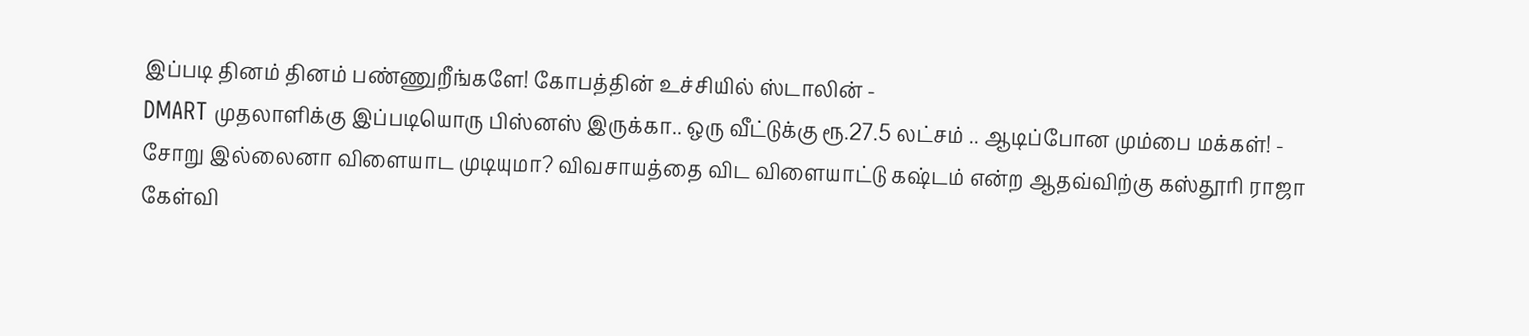இப்படி தினம் தினம் பண்ணுறீங்களே! கோபத்தின் உச்சியில் ஸ்டாலின் -
DMART முதலாளிக்கு இப்படியொரு பிஸ்னஸ் இருக்கா.. ஒரு வீட்டுக்கு ரூ.27.5 லட்சம் .. ஆடிப்போன மும்பை மக்கள்! -
சோறு இல்லைனா விளையாட முடியுமா? விவசாயத்தை விட விளையாட்டு கஷ்டம் என்ற ஆதவ்விற்கு கஸ்தூரி ராஜா கேள்வி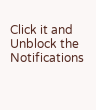Click it and Unblock the Notifications